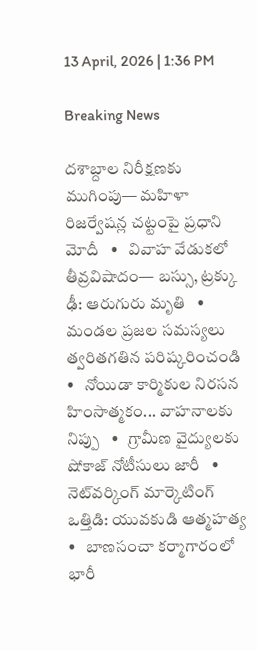13 April, 2026 | 1:36 PM

Breaking News

దశాబ్దాల నిరీక్షణకు ముగింపు— మహిళా రిజర్వేషన్ల చట్టంపై ప్రధాని మోదీ   •   వివాహ వేడుకలో తీవ్రవిషాదం— బస్సు, ట్రక్కు ఢీ: ఆరుగురు మృతి   •   మండల ప్రజల సమస్యలు త్వరితగతిన పరిష్కరించండి   •   నోయిడా కార్మికుల నిరసన హింసాత్మకం... వాహనాలకు నిప్పు   •   గ్రామీణ వైద్యులకు షోకాజ్ నోటీసులు జారీ   •   నెట్‌వర్కింగ్ మార్కెటింగ్ ఒత్తిడి: యువకుడి ఆత్మహత్య   •   బాణసంచా కర్మాగారంలో భారీ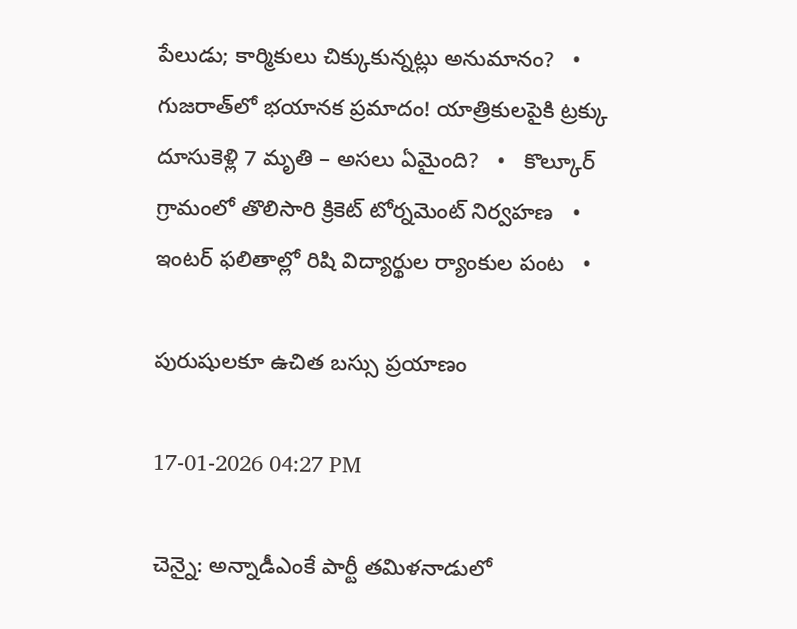పేలుడు; కార్మికులు చిక్కుకున్నట్లు అనుమానం?   •   గుజరాత్‌లో భయానక ప్రమాదం! యాత్రికులపైకి ట్రక్కు దూసుకెళ్లి 7 మృతి – అసలు ఏమైంది?   •   కొల్కూర్ గ్రామంలో తొలిసారి క్రికెట్ టోర్నమెంట్ నిర్వహణ   •   ఇంటర్ ఫలితాల్లో రిషి విద్యార్థుల ర్యాంకుల పంట   •

పురుషులకూ ఉచిత బస్సు ప్రయాణం

17-01-2026 04:27 PM

చెన్నై: అన్నాడీఎంకే పార్టీ తమిళనాడులో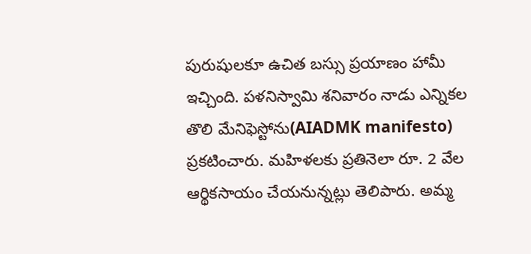పురుషులకూ ఉచిత బస్సు ప్రయాణం హామీ ఇచ్చింది. పళనిస్వామి శనివారం నాడు ఎన్నికల తొలి మేనిఫెస్టోను(AIADMK manifesto) ప్రకటించారు. మహిళలకు ప్రతినెలా రూ. 2 వేల ఆర్థికసాయం చేయనున్నట్లు తెలిపారు. అమ్మ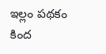ఇల్లం పథకం కింద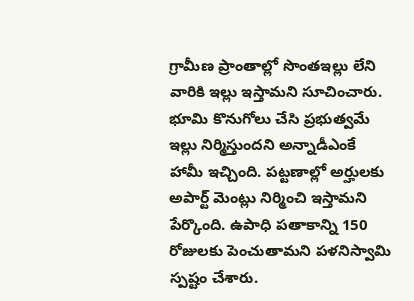గ్రామీణ ప్రాంతాల్లో సొంతఇల్లు లేని వారికి ఇల్లు ఇస్తామని సూచించారు. భూమి కొనుగోలు చేసి ప్రభుత్వమే ఇల్లు నిర్మిస్తుందని అన్నాడీఎంకే హామీ ఇచ్చింది. పట్టణాల్లో అర్హులకు అపార్ట్ మెంట్లు నిర్మించి ఇస్తామని పేర్కొంది. ఉపాధి పతాకాన్ని 150 రోజులకు పెంచుతామని పళనిస్వామి స్పష్టం చేశారు.